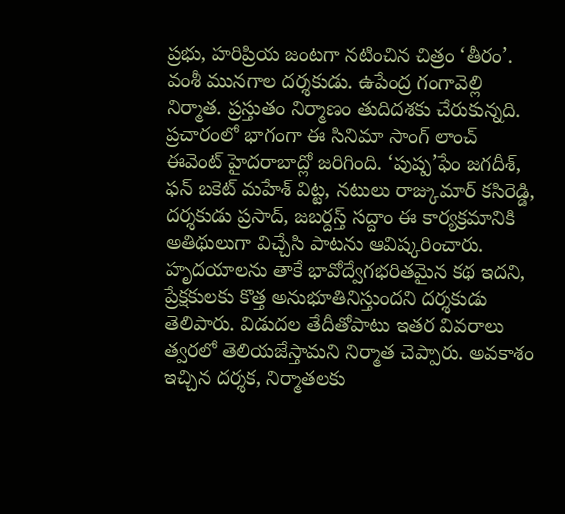ప్రభు, హరిప్రియ జంటగా నటించిన చిత్రం ‘తీరం’. వంశీ మునగాల దర్శకుడు. ఉపేంద్ర గంగావెల్లి నిర్మాత. ప్రస్తుతం నిర్మాణం తుదిదశకు చేరుకున్నది. ప్రచారంలో భాగంగా ఈ సినిమా సాంగ్ లాంచ్ ఈవెంట్ హైదరాబాద్లో జరిగింది. ‘పుష్ప’ఫేం జగదీశ్, ఫన్ బకెట్ మహేశ్ విట్ట, నటులు రాజ్కుమార్ కసిరెడ్డి, దర్శకుడు ప్రసాద్, జబర్దస్త్ సద్దాం ఈ కార్యక్రమానికి అతిథులుగా విచ్చేసి పాటను ఆవిష్కరించారు.
హృదయాలను తాకే భావోద్వేగభరితమైన కథ ఇదని, ప్రేక్షకులకు కొత్త అనుభూతినిస్తుందని దర్శకుడు తెలిపారు. విడుదల తేదీతోపాటు ఇతర వివరాలు త్వరలో తెలియజేస్తామని నిర్మాత చెప్పారు. అవకాశం ఇచ్చిన దర్శక, నిర్మాతలకు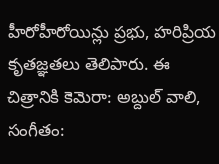హీరోహీరోయిన్లు ప్రభు, హరిప్రియ కృతజ్ఞతలు తెలిపారు. ఈ చిత్రానికి కెమెరా: అబ్దుల్ వాలి, సంగీతం: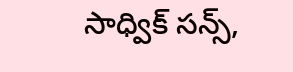సాధ్విక్ సన్స్,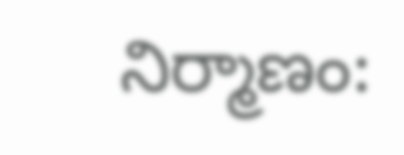నిర్మాణం: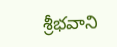శ్రీభవాని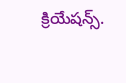క్రియేషన్స్.